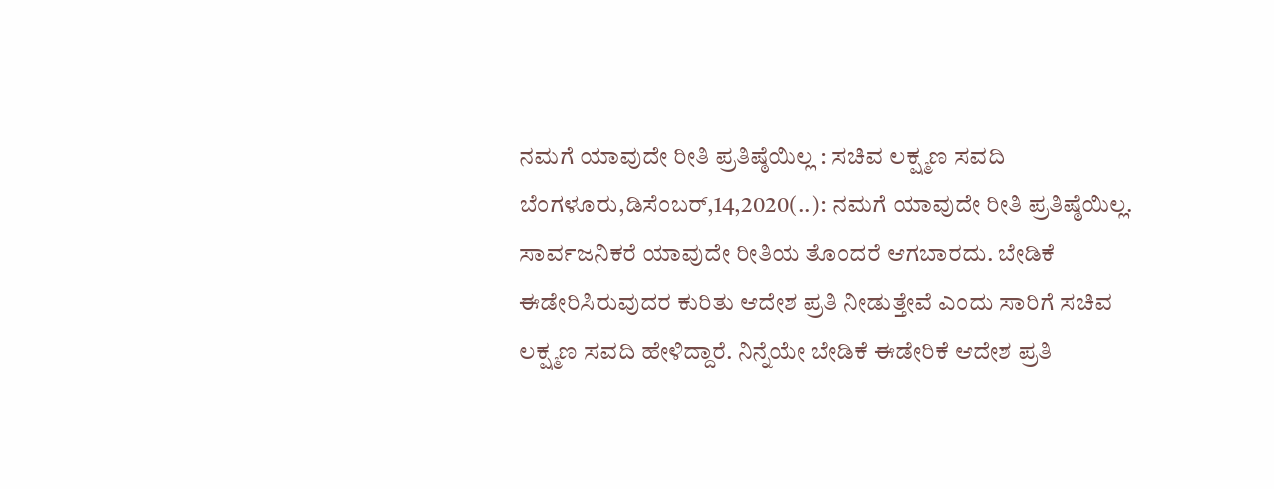ನಮಗೆ ಯಾವುದೇ ರೀತಿ ಪ್ರತಿಷ್ಠೆಯಿಲ್ಲ : ಸಚಿವ ಲಕ್ಷ್ಮಣ ಸವದಿ ಬೆಂಗಳೂರು,ಡಿಸೆಂಬರ್,14,2020(..): ನಮಗೆ ಯಾವುದೇ ರೀತಿ ಪ್ರತಿಷ್ಠೆಯಿಲ್ಲ. ಸಾರ್ವಜನಿಕರೆ ಯಾವುದೇ ರೀತಿಯ ತೊಂದರೆ ಆಗಬಾರದು. ಬೇಡಿಕೆ ಈಡೇರಿಸಿರುವುದರ ಕುರಿತು ಆದೇಶ ಪ್ರತಿ ನೀಡುತ್ತೇವೆ ಎಂದು ಸಾರಿಗೆ ಸಚಿವ ಲಕ್ಷ್ಮಣ ಸವದಿ ಹೇಳಿದ್ದಾರೆ. ನಿನ್ನೆಯೇ ಬೇಡಿಕೆ ಈಡೇರಿಕೆ ಆದೇಶ ಪ್ರತಿ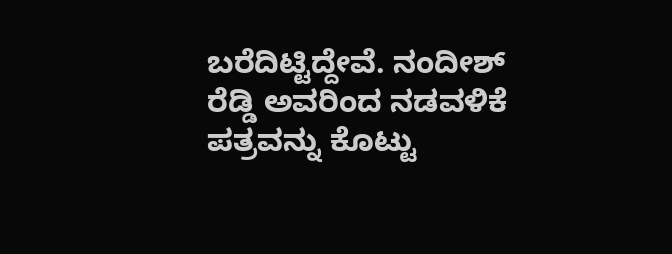ಬರೆದಿಟ್ಟಿದ್ದೇವೆ. ನಂದೀಶ್ ರೆಡ್ಡಿ ಅವರಿಂದ ನಡವಳಿಕೆ ಪತ್ರವನ್ನು ಕೊಟ್ಟು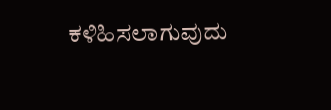ಕಳಿಹಿಸಲಾಗುವುದು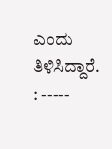ಎಂದು ತಿಳಿಸಿದ್ದಾರೆ. : -----